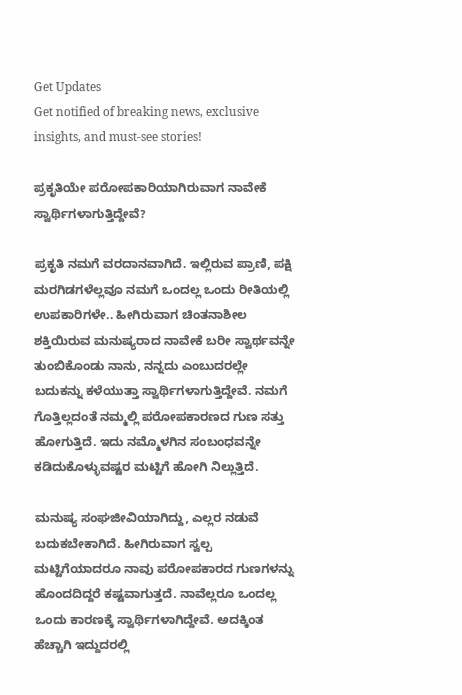Get Updates
Get notified of breaking news, exclusive insights, and must-see stories!

ಪ್ರಕೃತಿಯೇ ಪರೋಪಕಾರಿಯಾಗಿರುವಾಗ ನಾವೇಕೆ ಸ್ವಾರ್ಥಿಗಳಾಗುತ್ತಿದ್ದೇವೆ?

ಪ್ರಕೃತಿ ನಮಗೆ ವರದಾನವಾಗಿದೆ. ಇಲ್ಲಿರುವ ಪ್ರಾಣಿ, ಪಕ್ಷಿ ಮರಗಿಡಗಳೆಲ್ಲವೂ ನಮಗೆ ಒಂದಲ್ಲ ಒಂದು ರೀತಿಯಲ್ಲಿ ಉಪಕಾರಿಗಳೇ.. ಹೀಗಿರುವಾಗ ಚಿಂತನಾಶೀಲ ಶಕ್ತಿಯಿರುವ ಮನುಷ್ಯರಾದ ನಾವೇಕೆ ಬರೀ ಸ್ವಾರ್ಥವನ್ನೇ ತುಂಬಿಕೊಂಡು ನಾನು, ನನ್ನದು ಎಂಬುದರಲ್ಲೇ ಬದುಕನ್ನು ಕಳೆಯುತ್ತಾ ಸ್ವಾರ್ಥಿಗಳಾಗುತ್ತಿದ್ದೇವೆ. ನಮಗೆ ಗೊತ್ತಿಲ್ಲದಂತೆ ನಮ್ಮಲ್ಲಿ ಪರೋಪಕಾರಣದ ಗುಣ ಸತ್ತು ಹೋಗುತ್ತಿದೆ. ಇದು ನಮ್ಮೊಳಗಿನ ಸಂಬಂಧವನ್ನೇ ಕಡಿದುಕೊಳ್ಳುವಷ್ಟರ ಮಟ್ಟಿಗೆ ಹೋಗಿ ನಿಲ್ಲುತ್ತಿದೆ.

ಮನುಷ್ಯ ಸಂಘಜೀವಿಯಾಗಿದ್ದು, ಎಲ್ಲರ ನಡುವೆ ಬದುಕಬೇಕಾಗಿದೆ. ಹೀಗಿರುವಾಗ ಸ್ವಲ್ಪ ಮಟ್ಟಿಗೆಯಾದರೂ ನಾವು ಪರೋಪಕಾರದ ಗುಣಗಳನ್ನು ಹೊಂದದಿದ್ದರೆ ಕಷ್ಟವಾಗುತ್ತದೆ. ನಾವೆಲ್ಲರೂ ಒಂದಲ್ಲ ಒಂದು ಕಾರಣಕ್ಕೆ ಸ್ವಾರ್ಥಿಗಳಾಗಿದ್ದೇವೆ. ಅದಕ್ಕಿಂತ ಹೆಚ್ಚಾಗಿ ಇದ್ದುದರಲ್ಲಿ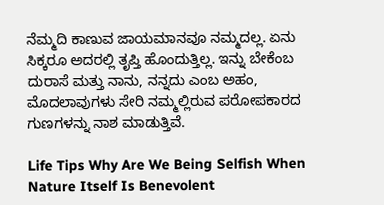ನೆಮ್ಮದಿ ಕಾಣುವ ಜಾಯಮಾನವೂ ನಮ್ಮದಲ್ಲ. ಏನು ಸಿಕ್ಕರೂ ಅದರಲ್ಲಿ ತೃಪ್ತಿ ಹೊಂದುತ್ತಿಲ್ಲ. ಇನ್ನು ಬೇಕೆಂಬ ದುರಾಸೆ ಮತ್ತು ನಾನು, ನನ್ನದು ಎಂಬ ಅಹಂ, ಮೊದಲಾವುಗಳು ಸೇರಿ ನಮ್ಮಲ್ಲಿರುವ ಪರೋಪಕಾರದ ಗುಣಗಳನ್ನು ನಾಶ ಮಾಡುತ್ತಿವೆ.

Life Tips Why Are We Being Selfish When Nature Itself Is Benevolent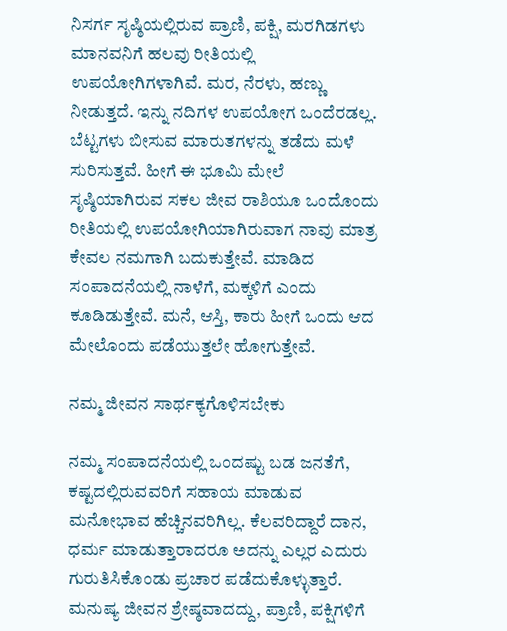ನಿಸರ್ಗ ಸೃಷ್ಠಿಯಲ್ಲಿರುವ ಪ್ರಾಣಿ, ಪಕ್ಷಿ, ಮರಗಿಡಗಳು ಮಾನವನಿಗೆ ಹಲವು ರೀತಿಯಲ್ಲಿ ಉಪಯೋಗಿಗಳಾಗಿವೆ. ಮರ, ನೆರಳು, ಹಣ್ಣು ನೀಡುತ್ತದೆ. ಇನ್ನು ನದಿಗಳ ಉಪಯೋಗ ಒಂದೆರಡಲ್ಲ. ಬೆಟ್ಟಗಳು ಬೀಸುವ ಮಾರುತಗಳನ್ನು ತಡೆದು ಮಳೆ ಸುರಿಸುತ್ತವೆ. ಹೀಗೆ ಈ ಭೂಮಿ ಮೇಲೆ ಸೃಷ್ಠಿಯಾಗಿರುವ ಸಕಲ ಜೀವ ರಾಶಿಯೂ ಒಂದೊಂದು ರೀತಿಯಲ್ಲಿ ಉಪಯೋಗಿಯಾಗಿರುವಾಗ ನಾವು ಮಾತ್ರ ಕೇವಲ ನಮಗಾಗಿ ಬದುಕುತ್ತೇವೆ. ಮಾಡಿದ ಸಂಪಾದನೆಯಲ್ಲಿ ನಾಳೆಗೆ, ಮಕ್ಕಳಿಗೆ ಎಂದು ಕೂಡಿಡುತ್ತೇವೆ. ಮನೆ, ಆಸ್ತಿ, ಕಾರು ಹೀಗೆ ಒಂದು ಆದ ಮೇಲೊಂದು ಪಡೆಯುತ್ತಲೇ ಹೋಗುತ್ತೇವೆ.

ನಮ್ಮ ಜೀವನ ಸಾರ್ಥಕ್ಯಗೊಳಿಸಬೇಕು

ನಮ್ಮ ಸಂಪಾದನೆಯಲ್ಲಿ ಒಂದಷ್ಟು ಬಡ ಜನತೆಗೆ, ಕಷ್ಟದಲ್ಲಿರುವವರಿಗೆ ಸಹಾಯ ಮಾಡುವ ಮನೋಭಾವ ಹೆಚ್ಚಿನವರಿಗಿಲ್ಲ. ಕೆಲವರಿದ್ದಾರೆ ದಾನ, ಧರ್ಮ ಮಾಡುತ್ತಾರಾದರೂ ಅದನ್ನು ಎಲ್ಲರ ಎದುರು ಗುರುತಿಸಿಕೊಂಡು ಪ್ರಚಾರ ಪಡೆದುಕೊಳ್ಳುತ್ತಾರೆ. ಮನುಷ್ಯ ಜೀವನ ಶ್ರೇಷ್ಠವಾದದ್ದು, ಪ್ರಾಣಿ, ಪಕ್ಷಿಗಳಿಗೆ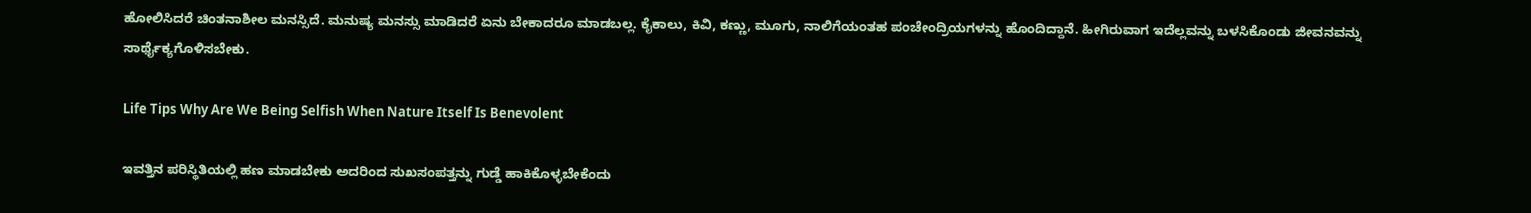ಹೋಲಿಸಿದರೆ ಚಿಂತನಾಶೀಲ ಮನಸ್ಸಿದೆ. ಮನುಷ್ಯ ಮನಸ್ಸು ಮಾಡಿದರೆ ಏನು ಬೇಕಾದರೂ ಮಾಡಬಲ್ಲ. ಕೈಕಾಲು, ಕಿವಿ, ಕಣ್ಣು, ಮೂಗು, ನಾಲಿಗೆಯಂತಹ ಪಂಚೇಂದ್ರಿಯಗಳನ್ನು ಹೊಂದಿದ್ದಾನೆ. ಹೀಗಿರುವಾಗ ಇದೆಲ್ಲವನ್ನು ಬಳಸಿಕೊಂಡು ಜೀವನವನ್ನು ಸಾರ್ಥೈಕ್ಯಗೊಳಿಸಬೇಕು.

Life Tips Why Are We Being Selfish When Nature Itself Is Benevolent

ಇವತ್ತಿನ ಪರಿಸ್ಥಿತಿಯಲ್ಲಿ ಹಣ ಮಾಡಬೇಕು ಅದರಿಂದ ಸುಖಸಂಪತ್ತನ್ನು ಗುಡ್ಡೆ ಹಾಕಿಕೊಳ್ಳಬೇಕೆಂದು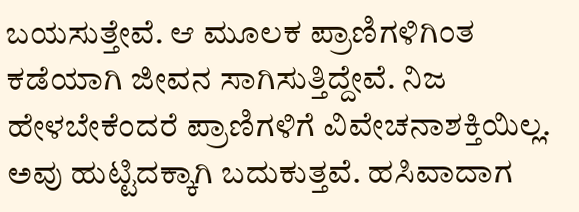ಬಯಸುತ್ತೇವೆ. ಆ ಮೂಲಕ ಪ್ರಾಣಿಗಳಿಗಿಂತ ಕಡೆಯಾಗಿ ಜೀವನ ಸಾಗಿಸುತ್ತಿದ್ದೇವೆ. ನಿಜ ಹೇಳಬೇಕೆಂದರೆ ಪ್ರಾಣಿಗಳಿಗೆ ವಿವೇಚನಾಶಕ್ತಿಯಿಲ್ಲ. ಅವು ಹುಟ್ಟಿದಕ್ಕಾಗಿ ಬದುಕುತ್ತವೆ. ಹಸಿವಾದಾಗ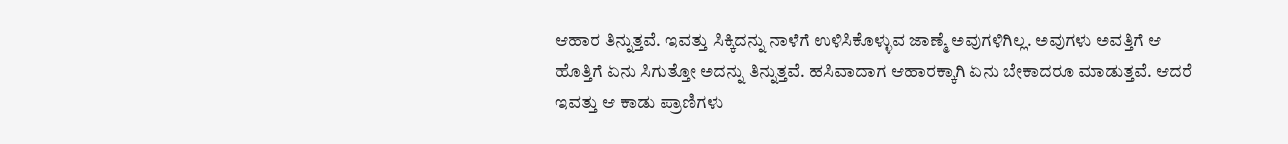ಆಹಾರ ತಿನ್ನುತ್ತವೆ. ಇವತ್ತು ಸಿಕ್ಕಿದನ್ನು ನಾಳೆಗೆ ಉಳಿಸಿಕೊಳ್ಳುವ ಜಾಣ್ಮೆ ಅವುಗಳಿಗಿಲ್ಲ. ಅವುಗಳು ಅವತ್ತಿಗೆ ಆ ಹೊತ್ತಿಗೆ ಏನು ಸಿಗುತ್ತೋ ಅದನ್ನು ತಿನ್ನುತ್ತವೆ. ಹಸಿವಾದಾಗ ಆಹಾರಕ್ಕಾಗಿ ಏನು ಬೇಕಾದರೂ ಮಾಡುತ್ತವೆ. ಆದರೆ ಇವತ್ತು ಆ ಕಾಡು ಪ್ರಾಣಿಗಳು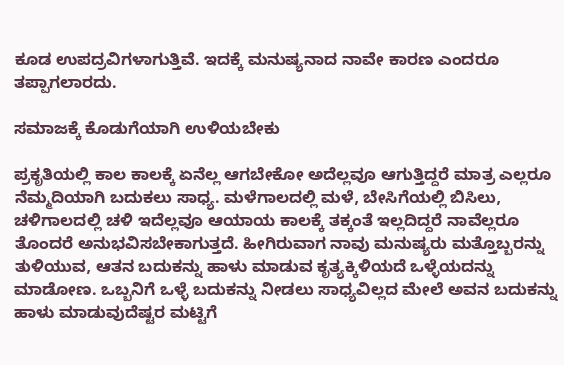ಕೂಡ ಉಪದ್ರವಿಗಳಾಗುತ್ತಿವೆ. ಇದಕ್ಕೆ ಮನುಷ್ಯನಾದ ನಾವೇ ಕಾರಣ ಎಂದರೂ ತಪ್ಪಾಗಲಾರದು.

ಸಮಾಜಕ್ಕೆ ಕೊಡುಗೆಯಾಗಿ ಉಳಿಯಬೇಕು

ಪ್ರಕೃತಿಯಲ್ಲಿ ಕಾಲ ಕಾಲಕ್ಕೆ ಏನೆಲ್ಲ ಆಗಬೇಕೋ ಅದೆಲ್ಲವೂ ಆಗುತ್ತಿದ್ದರೆ ಮಾತ್ರ ಎಲ್ಲರೂ ನೆಮ್ಮದಿಯಾಗಿ ಬದುಕಲು ಸಾಧ್ಯ. ಮಳೆಗಾಲದಲ್ಲಿ ಮಳೆ, ಬೇಸಿಗೆಯಲ್ಲಿ ಬಿಸಿಲು, ಚಳಿಗಾಲದಲ್ಲಿ ಚಳಿ ಇದೆಲ್ಲವೂ ಆಯಾಯ ಕಾಲಕ್ಕೆ ತಕ್ಕಂತೆ ಇಲ್ಲದಿದ್ದರೆ ನಾವೆಲ್ಲರೂ ತೊಂದರೆ ಅನುಭವಿಸಬೇಕಾಗುತ್ತದೆ. ಹೀಗಿರುವಾಗ ನಾವು ಮನುಷ್ಯರು ಮತ್ತೊಬ್ಬರನ್ನು ತುಳಿಯುವ, ಆತನ ಬದುಕನ್ನು ಹಾಳು ಮಾಡುವ ಕೃತ್ಯಕ್ಕಿಳಿಯದೆ ಒಳ್ಳೆಯದನ್ನು ಮಾಡೋಣ. ಒಬ್ಬನಿಗೆ ಒಳ್ಳೆ ಬದುಕನ್ನು ನೀಡಲು ಸಾಧ್ಯವಿಲ್ಲದ ಮೇಲೆ ಅವನ ಬದುಕನ್ನು ಹಾಳು ಮಾಡುವುದೆಷ್ಟರ ಮಟ್ಟಿಗೆ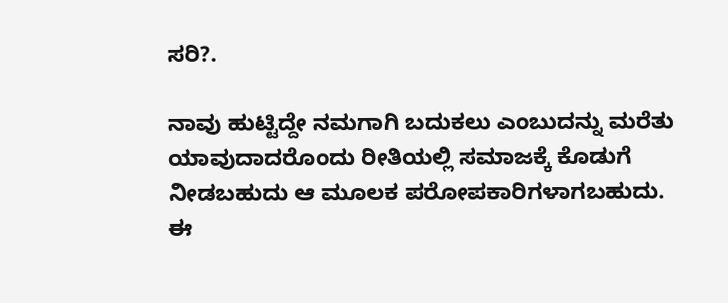ಸರಿ?.

ನಾವು ಹುಟ್ಟಿದ್ದೇ ನಮಗಾಗಿ ಬದುಕಲು ಎಂಬುದನ್ನು ಮರೆತು ಯಾವುದಾದರೊಂದು ರೀತಿಯಲ್ಲಿ ಸಮಾಜಕ್ಕೆ ಕೊಡುಗೆ ನೀಡಬಹುದು ಆ ಮೂಲಕ ಪರೋಪಕಾರಿಗಳಾಗಬಹುದು. ಈ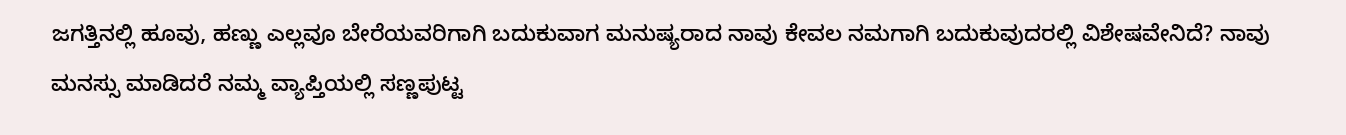ಜಗತ್ತಿನಲ್ಲಿ ಹೂವು, ಹಣ್ಣು ಎಲ್ಲವೂ ಬೇರೆಯವರಿಗಾಗಿ ಬದುಕುವಾಗ ಮನುಷ್ಯರಾದ ನಾವು ಕೇವಲ ನಮಗಾಗಿ ಬದುಕುವುದರಲ್ಲಿ ವಿಶೇಷವೇನಿದೆ? ನಾವು ಮನಸ್ಸು ಮಾಡಿದರೆ ನಮ್ಮ ವ್ಯಾಪ್ತಿಯಲ್ಲಿ ಸಣ್ಣಪುಟ್ಟ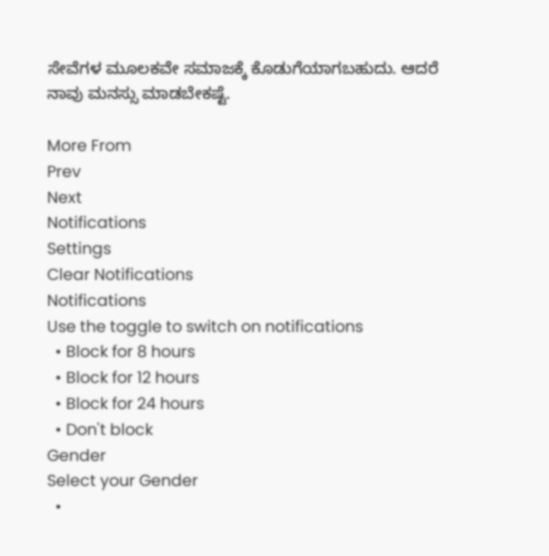ಸೇವೆಗಳ ಮೂಲಕವೇ ಸಮಾಜಕ್ಕೆ ಕೊಡುಗೆಯಾಗಬಹುದು. ಆದರೆ ನಾವು ಮನಸ್ಸು ಮಾಡಬೇಕಷ್ಟೆ.

More From
Prev
Next
Notifications
Settings
Clear Notifications
Notifications
Use the toggle to switch on notifications
  • Block for 8 hours
  • Block for 12 hours
  • Block for 24 hours
  • Don't block
Gender
Select your Gender
  •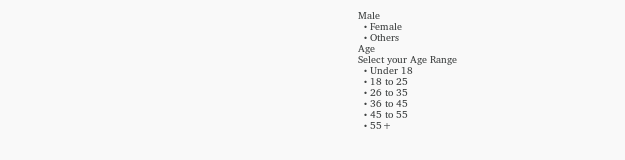Male
  • Female
  • Others
Age
Select your Age Range
  • Under 18
  • 18 to 25
  • 26 to 35
  • 36 to 45
  • 45 to 55
  • 55+